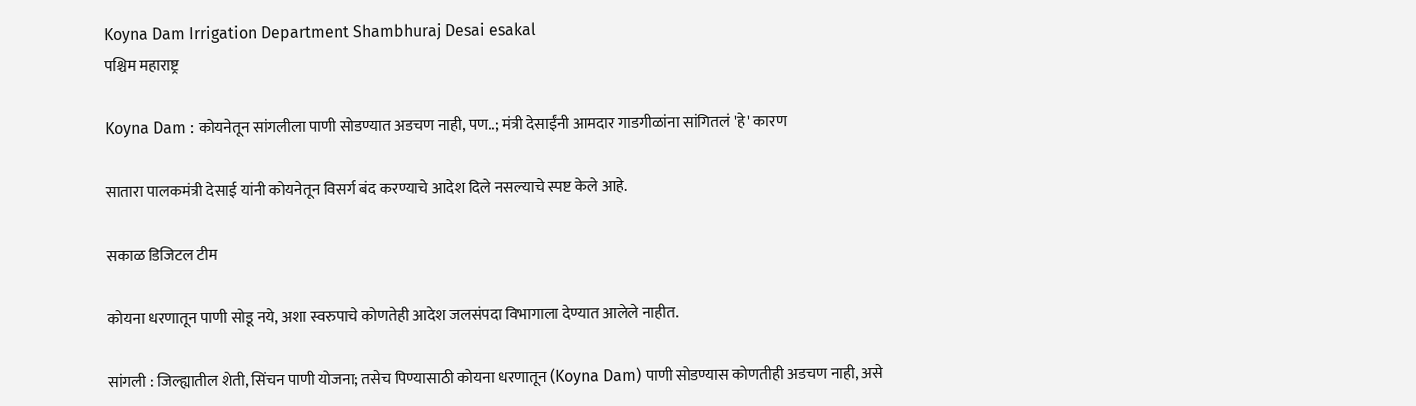Koyna Dam Irrigation Department Shambhuraj Desai esakal
पश्चिम महाराष्ट्र

Koyna Dam : कोयनेतून सांगलीला पाणी सोडण्यात अडचण नाही, पण..; मंत्री देसाईंनी आमदार गाडगीळांना सांगितलं 'हे' कारण

सातारा पालकमंत्री देसाई यांनी कोयनेतून विसर्ग बंद करण्याचे आदेश दिले नसल्याचे स्पष्ट केले आहे.

सकाळ डिजिटल टीम

कोयना धरणातून पाणी सोडू नये, अशा स्वरुपाचे कोणतेही आदेश जलसंपदा विभागाला देण्यात आलेले नाहीत.

सांगली : जिल्ह्यातील शेती, सिंचन पाणी योजना; तसेच पिण्यासाठी कोयना धरणातून (Koyna Dam) पाणी सोडण्यास कोणतीही अडचण नाही, असे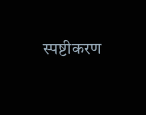स्पष्टीकरण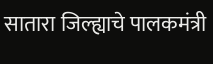सातारा जिल्ह्याचे पालकमंत्री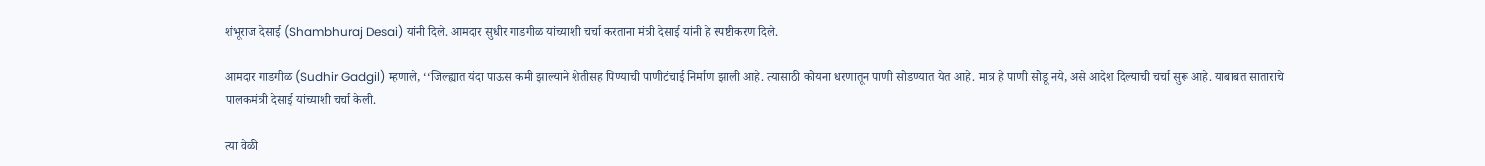शंभूराज देसाई (Shambhuraj Desai) यांनी दिले. आमदार सुधीर गाडगीळ यांच्याशी चर्चा करताना मंत्री देसाई यांनी हे स्पष्टीकरण दिले.

आमदार गाडगीळ (Sudhir Gadgil) म्हणाले, ‘‘जिल्ह्यात यंदा पाऊस कमी झाल्याने शेतीसह पिण्याची पाणीटंचाई निर्माण झाली आहे. त्यासाठी कोयना धरणातून पाणी सोडण्यात येत आहे. मात्र हे पाणी सोडू नये, असे आदेश दिल्याची चर्चा सुरू आहे. याबाबत साताराचे पालकमंत्री देसाई यांच्याशी चर्चा केली.

त्या वेळी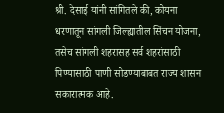श्री. देसाई यांनी सांगितले की, कोयना धरणातून सांगली जिल्ह्यातील सिंचन योजना, तसेच सांगली शहरासह सर्व शहरांसाठी पिण्यासाठी पाणी सोडण्याबाबत राज्य शासन सकारात्मक आहे.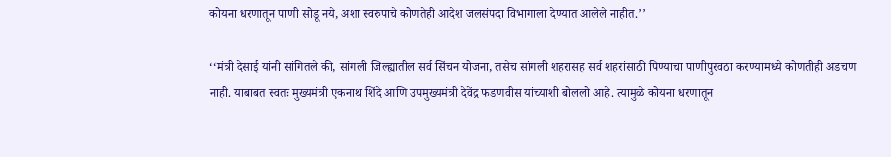कोयना धरणातून पाणी सोडू नये, अशा स्वरुपाचे कोणतेही आदेश जलसंपदा विभागाला देण्यात आलेले नाहीत.’’

‘‘मंत्री देसाई यांनी सांगितले की, सांगली जिल्ह्यातील सर्व सिंचन योजना, तसेच सांगली शहरासह सर्व शहरांसाठी पिण्याचा पाणीपुरवठा करण्यामध्ये कोणतीही अडचण नाही. याबाबत स्वतः मुख्यमंत्री एकनाथ शिंदे आणि उपमुख्यमंत्री देवेंद्र फडणवीस यांच्याशी बोललो आहे. त्यामुळे कोयना धरणातून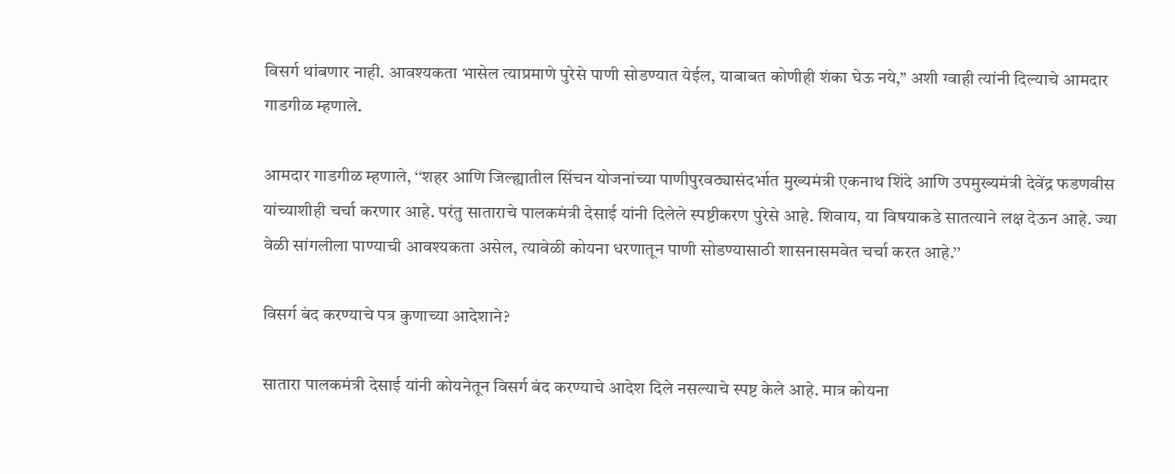विसर्ग थांबणार नाही. आवश्यकता भासेल त्याप्रमाणे पुरेसे पाणी सोडण्यात येईल, याबाबत कोणीही शंका घेऊ नये,’’ अशी ग्वाही त्यांनी दिल्याचे आमदार गाडगीळ म्हणाले.

आमदार गाडगीळ म्हणाले, ‘‘शहर आणि जिल्ह्यातील सिंचन योजनांच्या पाणीपुरवठ्यासंदर्भात मुख्यमंत्री एकनाथ शिंदे आणि उपमुख्यमंत्री देवेंद्र फडणवीस यांच्याशीही चर्चा करणार आहे. परंतु साताराचे पालकमंत्री देसाई यांनी दिलेले स्पष्टीकरण पुरेसे आहे. शिवाय, या विषयाकडे सातत्याने लक्ष देऊन आहे. ज्या वेळी सांगलीला पाण्याची आवश्‍यकता असेल, त्यावेळी कोयना धरणातून पाणी सोडण्यासाठी शासनासमवेत चर्चा करत आहे.’’

विसर्ग बंद करण्याचे पत्र कुणाच्या आदेशाने?

सातारा पालकमंत्री देसाई यांनी कोयनेतून विसर्ग बंद करण्याचे आदेश दिले नसल्याचे स्पष्ट केले आहे. मात्र कोयना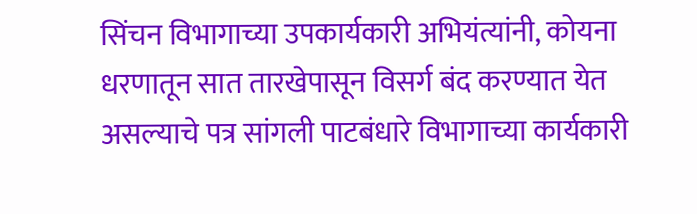सिंचन विभागाच्या उपकार्यकारी अभियंत्यांनी, कोयना धरणातून सात तारखेपासून विसर्ग बंद करण्यात येत असल्याचे पत्र सांगली पाटबंधारे विभागाच्या कार्यकारी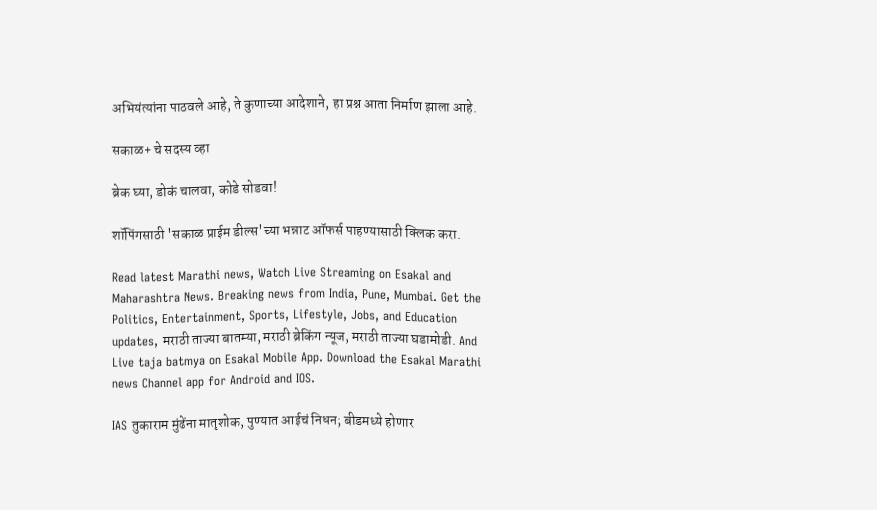अभियंत्यांना पाठवले आहे, ते कुणाच्या आदेशाने, हा प्रश्न आता निर्माण झाला आहे.

सकाळ+ चे सदस्य व्हा

ब्रेक घ्या, डोकं चालवा, कोडे सोडवा!

शॉपिंगसाठी 'सकाळ प्राईम डील्स'च्या भन्नाट ऑफर्स पाहण्यासाठी क्लिक करा.

Read latest Marathi news, Watch Live Streaming on Esakal and Maharashtra News. Breaking news from India, Pune, Mumbai. Get the Politics, Entertainment, Sports, Lifestyle, Jobs, and Education updates, मराठी ताज्या बातम्या, मराठी ब्रेकिंग न्यूज, मराठी ताज्या घडामोडी. And Live taja batmya on Esakal Mobile App. Download the Esakal Marathi news Channel app for Android and IOS.

IAS तुकाराम मुंढेंना मातृशोक, पुण्यात आईचं निधन; बीडमध्ये होणार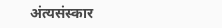अंत्यसंस्कार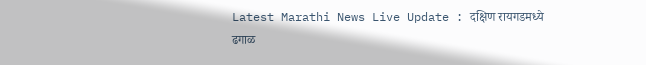Latest Marathi News Live Update : दक्षिण रायगडमध्ये ढगाळ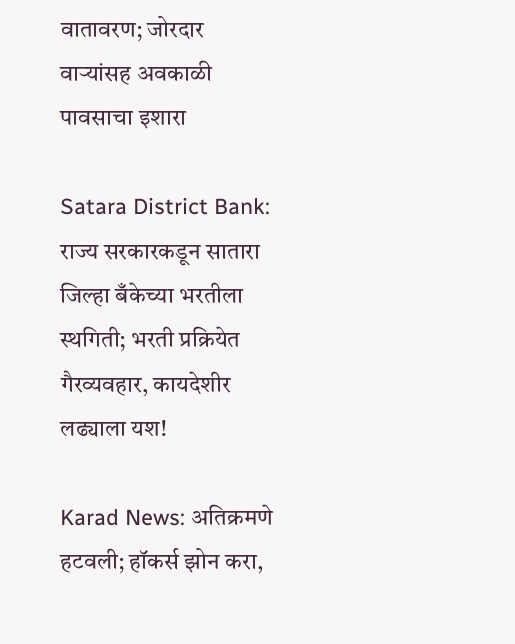वातावरण; जोरदार वाऱ्यांसह अवकाळी पावसाचा इशारा

Satara District Bank: राज्य सरकारकडून सातारा जिल्हा बँकेच्या भरतीला स्थगिती; भरती प्रक्रियेत गैरव्यवहार, कायदेशीर लढ्याला यश!

Karad News: अतिक्रमणे हटवली; हॉकर्स झोन करा,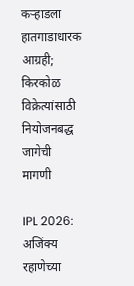कऱ्हाडला हातगाडाधारक आग्रही; किरकोळ विक्रेत्यांसाठी नियोजनबद्ध जागेची मागणी

IPL 2026: अजिंक्य रहाणेच्या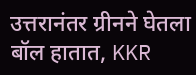उत्तरानंतर ग्रीनने घेतला बॉल हातात, KKR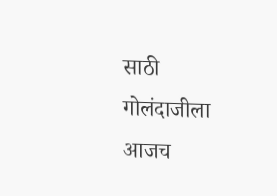साठी गोलंदाजीला आजच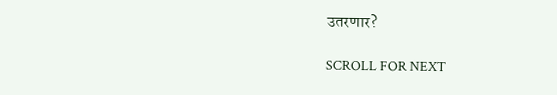उतरणार?

SCROLL FOR NEXT